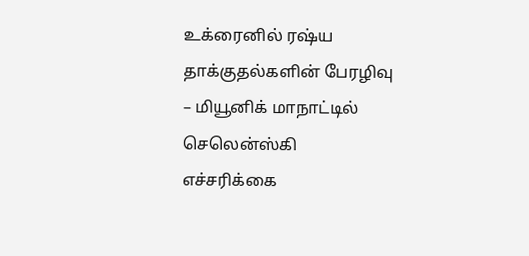உக்ரைனில் ரஷ்ய தாக்குதல்களின் பேரழிவு – மியூனிக் மாநாட்டில் செலென்ஸ்கி எச்சரிக்கை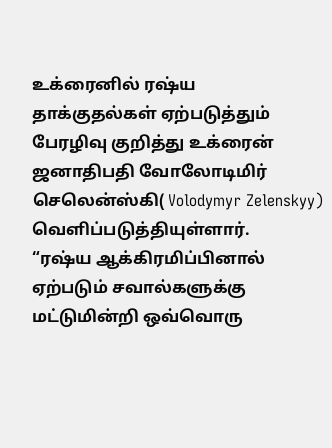உக்ரைனில் ரஷ்ய தாக்குதல்கள் ஏற்படுத்தும் பேரழிவு குறித்து உக்ரைன் ஜனாதிபதி வோலோடிமிர் செலென்ஸ்கி( Volodymyr Zelenskyy) வெளிப்படுத்தியுள்ளார்.
“ரஷ்ய ஆக்கிரமிப்பினால் ஏற்படும் சவால்களுக்கு மட்டுமின்றி ஒவ்வொரு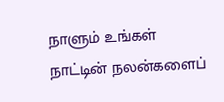நாளும் உங்கள் நாட்டின் நலன்களைப்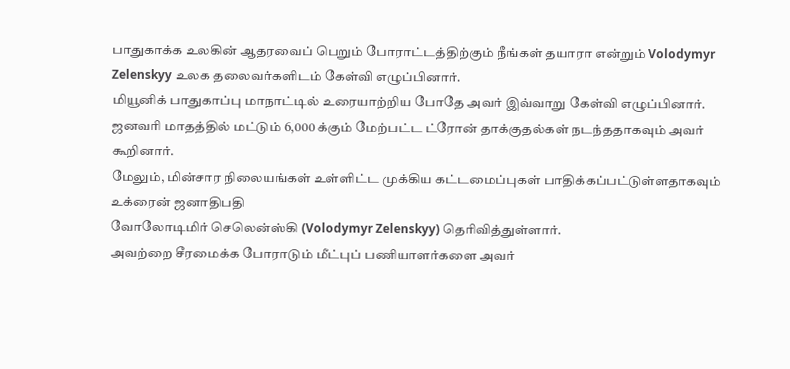பாதுகாக்க உலகின் ஆதரவைப் பெறும் போராட்டத்திற்கும் நீங்கள் தயாரா என்றும் Volodymyr Zelenskyy உலக தலைவர்களிடம் கேள்வி எழுப்பினார்.
மியூனிக் பாதுகாப்பு மாநாட்டில் உரையாற்றிய போதே அவர் இவ்வாறு கேள்வி எழுப்பினார்.
ஜனவரி மாதத்தில் மட்டும் 6,000 க்கும் மேற்பட்ட ட்ரோன் தாக்குதல்கள் நடந்ததாகவும் அவர் கூறினார்.
மேலும், மின்சார நிலையங்கள் உள்ளிட்ட முக்கிய கட்டமைப்புகள் பாதிக்கப்பட்டுள்ளதாகவும் உக்ரைன் ஜனாதிபதி
வோலோடிமிர் செலென்ஸ்கி (Volodymyr Zelenskyy) தெரிவித்துள்ளார்.
அவற்றை சீரமைக்க போராடும் மீட்புப் பணியாளர்களை அவர்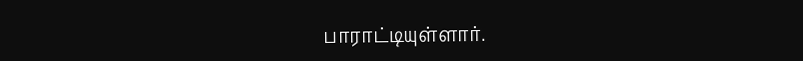பாராட்டியுள்ளார்.